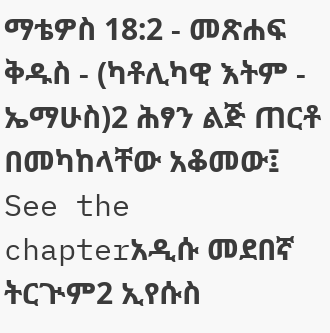ማቴዎስ 18:2 - መጽሐፍ ቅዱስ - (ካቶሊካዊ እትም - ኤማሁስ)2 ሕፃን ልጅ ጠርቶ በመካከላቸው አቆመው፤ See the chapterአዲሱ መደበኛ ትርጒም2 ኢየሱስ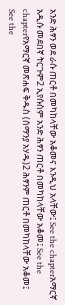አንድ ሕፃን ወደ ራሱ ጠርቶ በመካከላቸው አቆመና እንዲህ አላቸው፤ See the chapterአማርኛ አዲሱ መደበኛ ትርጉም2 ኢየሱስም አንድ ሕፃን ጠርቶ በመካከላቸው አቆመ፤ See the chapterየአማርኛ መጽሐፍ ቅዱስ (ሰማንያ አሃዱ)2 ሕፃንም ጠርቶ በመካከላቸው አቆመ፤ See the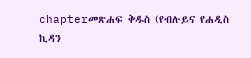chapterመጽሐፍ ቅዱስ (የብሉይና የሐዲስ ኪዳን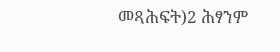መጻሕፍት)2 ሕፃንም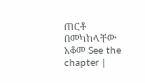ጠርቶ በመካከላቸው አቆመ See the chapter |